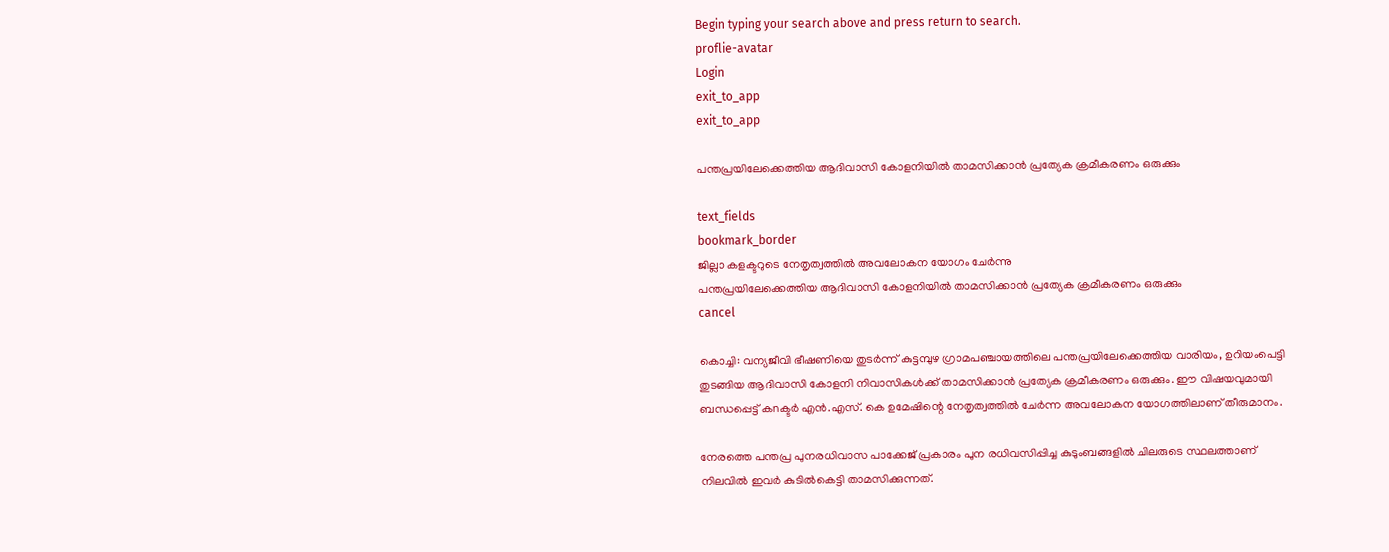Begin typing your search above and press return to search.
proflie-avatar
Login
exit_to_app
exit_to_app

പന്തപ്രയിലേക്കെത്തിയ ആദിവാസി കോളനിയിൽ താമസിക്കാൻ പ്രത്യേക ക്രമീകരണം ഒരുക്കും

text_fields
bookmark_border
ജില്ലാ കളക്ടറുടെ നേതൃത്വത്തിൽ അവലോകന യോഗം ചേർന്നു
പന്തപ്രയിലേക്കെത്തിയ ആദിവാസി കോളനിയിൽ താമസിക്കാൻ പ്രത്യേക ക്രമീകരണം ഒരുക്കും
cancel

കൊച്ചി: വന്യജീവി ഭീഷണിയെ തുടർന്ന് കുട്ടമ്പുഴ ഗ്രാമപഞ്ചായത്തിലെ പന്തപ്രയിലേക്കെത്തിയ വാരിയം, ഉറിയംപെട്ടി തുടങ്ങിയ ആദിവാസി കോളനി നിവാസികൾക്ക് താമസിക്കാൻ പ്രത്യേക ക്രമീകരണം ഒരുക്കും. ഈ വിഷയവുമായി ബന്ധപ്പെട്ട് കnക്ടർ എൻ.എസ്. കെ ഉമേഷിന്റെ നേതൃത്വത്തിൽ ചേർന്ന അവലോകന യോഗത്തിലാണ് തീരുമാനം.

നേരത്തെ പന്തപ്ര പുനരധിവാസ പാക്കേജ് പ്രകാരം പുന രധിവസിപ്പിച്ച കുടുംബങ്ങളിൽ ചിലരുടെ സ്ഥലത്താണ് നിലവിൽ ഇവർ കുടിൽകെട്ടി താമസിക്കുന്നത്.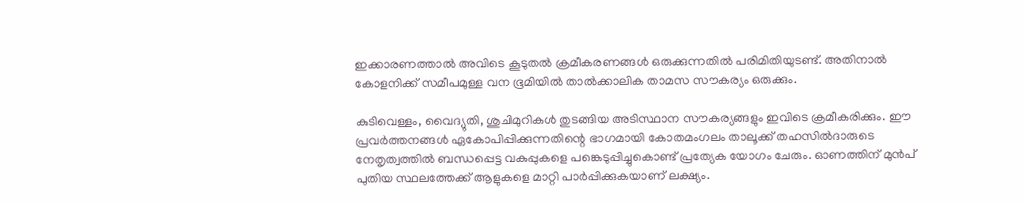ഇക്കാരണത്താൽ അവിടെ കൂടുതൽ ക്രമീകരണങ്ങൾ ഒരുക്കുന്നതിൽ പരിമിതിയുടണ്ട്. അതിനാൽ കോളനിക്ക് സമീപമുള്ള വന ഭൂമിയിൽ താൽക്കാലിക താമസ സൗകര്യം ഒരുക്കും.

കുടിവെള്ളം, വൈദ്യുതി, ശുചിമുറികൾ തുടങ്ങിയ അടിസ്ഥാന സൗകര്യങ്ങളും ഇവിടെ ക്രമീകരിക്കും. ഈ പ്രവർത്തനങ്ങൾ ഏകോപിപ്പിക്കുന്നതിന്റെ ഭാഗമായി കോതമംഗലം താലൂക്ക് തഹസിൽദാരുടെ നേതൃത്വത്തിൽ ബന്ധപ്പെട്ട വകുപ്പുകളെ പങ്കെടുപ്പിച്ചുകൊണ്ട് പ്രത്യേക യോഗം ചേരും. ഓണത്തിന് മുൻപ് പുതിയ സ്ഥലത്തേക്ക് ആളുകളെ മാറ്റി പാർപ്പിക്കുകയാണ് ലക്ഷ്യം.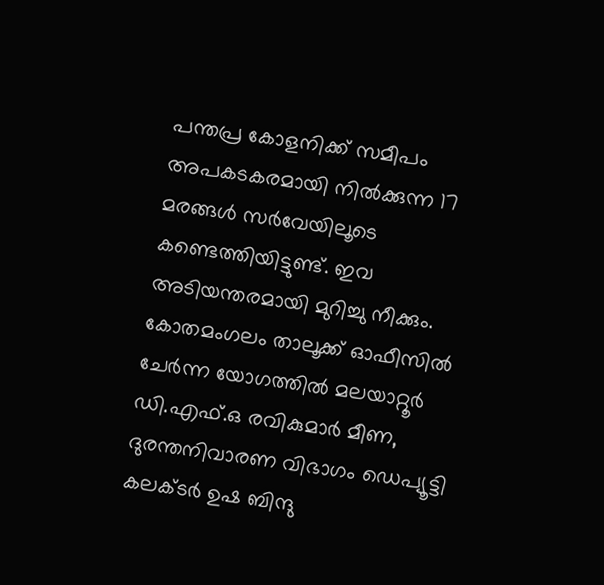പന്തപ്ര കോളനിക്ക് സമീപം അപകടകരമായി നിൽക്കുന്ന 17 മരങ്ങൾ സർവേയിലൂടെ കണ്ടെത്തിയിട്ടുണ്ട്. ഇവ അടിയന്തരമായി മുറിച്ചു നീക്കും. കോതമംഗലം താലൂക്ക് ഓഫീസിൽ ചേർന്ന യോഗത്തിൽ മലയാറ്റൂർ ഡി.എഫ്.ഒ രവികുമാർ മീണ, ദുരന്തനിവാരണ വിഭാഗം ഡെപ്യൂട്ടി കലക്ടർ ഉഷ ബിന്ദു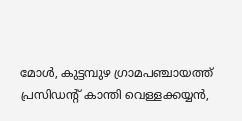മോൾ, കുട്ടമ്പുഴ ഗ്രാമപഞ്ചായത്ത് പ്രസിഡന്റ് കാന്തി വെള്ളക്കയ്യൻ,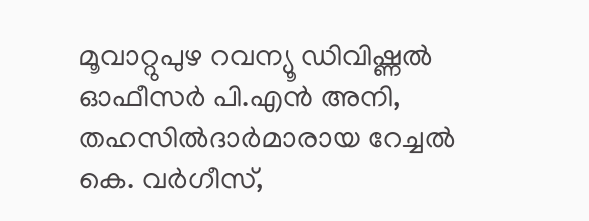മൂവാറ്റുപുഴ റവന്യൂ ഡിവിഷ്ണൽ ഓഫീസർ പി.എൻ അനി, തഹസിൽദാർമാരായ റേച്ചൽ കെ. വർഗീസ്,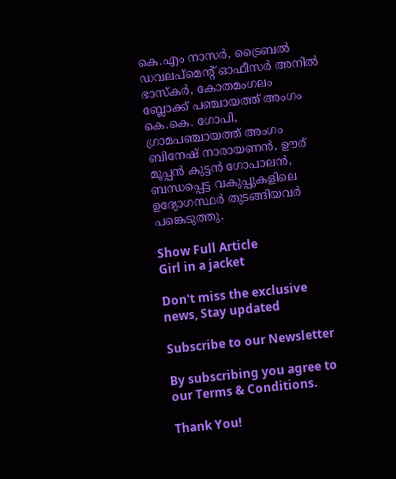കെ.എം നാസർ, ട്രൈബൽ ഡവലപ്മെന്റ് ഓഫീസർ അനിൽ ഭാസ്കർ, കോതമംഗലം ബ്ലോക്ക് പഞ്ചായത്ത് അംഗം കെ.കെ. ഗോപി, ഗ്രാമപഞ്ചായത്ത് അംഗം ബിനേഷ് നാരായണൻ, ഊര് മൂപ്പൻ കുട്ടൻ ഗോപാലൻ, ബന്ധപ്പെട്ട വകുപ്പുകളിലെ ഉദ്യോഗസ്ഥർ തുടങ്ങിയവർ പങ്കെടുത്തു.

Show Full Article
Girl in a jacket

Don't miss the exclusive news, Stay updated

Subscribe to our Newsletter

By subscribing you agree to our Terms & Conditions.

Thank You!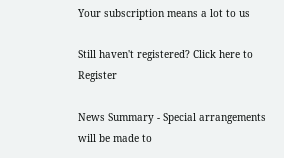Your subscription means a lot to us

Still haven't registered? Click here to Register

News Summary - Special arrangements will be made to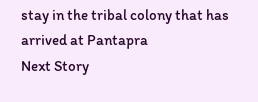stay in the tribal colony that has arrived at Pantapra
Next Story